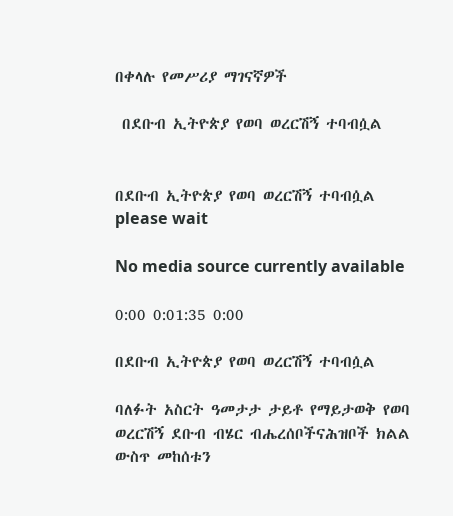በቀላሉ የመሥሪያ ማገናኛዎች

 በደቡብ ኢትዮጵያ የወባ ወረርሽኝ ተባብሷል


በደቡብ ኢትዮጵያ የወባ ወረርሽኝ ተባብሷል
please wait

No media source currently available

0:00 0:01:35 0:00

በደቡብ ኢትዮጵያ የወባ ወረርሽኝ ተባብሷል

ባለፉት አስርት ዓመታታ ታይቶ የማይታወቅ የወባ ወረርሽኝ ደቡብ ብሄር ብሔረሰቦችናሕዝቦች ክልል ውስጥ መከሰቱን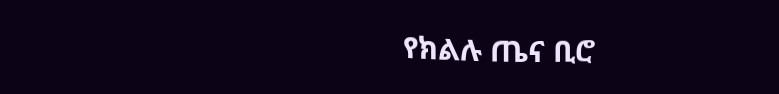የክልሉ ጤና ቢሮ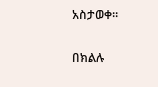አስታወቀ።

በክልሉ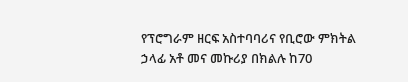የፕሮግራም ዘርፍ አስተባባሪና የቢሮው ምክትል ኃላፊ አቶ መና መኩሪያ በክልሉ ከ70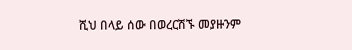ሺህ በላይ ሰው በወረርሽኙ መያዙንም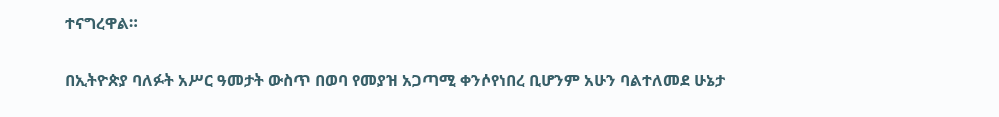ተናግረዋል።

በኢትዮጵያ ባለፉት አሥር ዓመታት ውስጥ በወባ የመያዝ አጋጣሚ ቀንሶየነበረ ቢሆንም አሁን ባልተለመደ ሁኔታ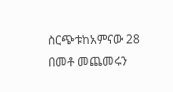ስርጭቱከአምናው 28 በመቶ መጨመሩን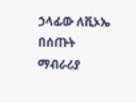ኃላፊው ለቪኦኤ በሰጡት ማብራሪያ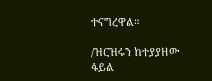ተናግረዋል።

/ዝርዝሩን ከተያያዘው ፋይል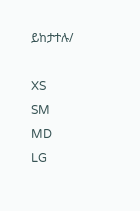ይከታተሉ/

XS
SM
MD
LG